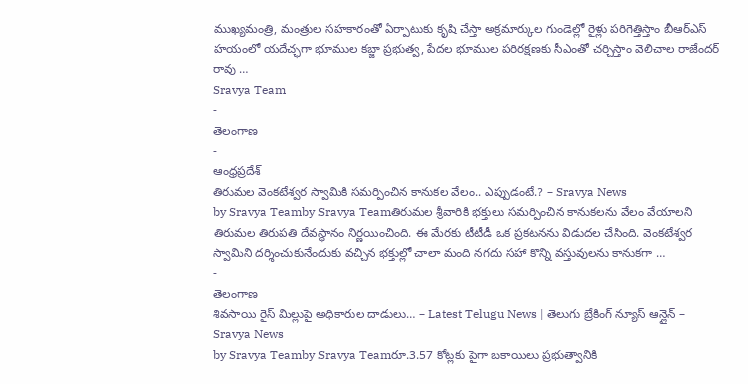ముఖ్యమంత్రి, మంత్రుల సహకారంతో ఏర్పాటుకు కృషి చేస్తా అక్రమార్కుల గుండెల్లో రైళ్లు పరిగెత్తిస్తాం బీఆర్ఎస్ హయంలో యదేచ్ఛగా భూముల కబ్జా ప్రభుత్వ, పేదల భూముల పరిరక్షణకు సీఎంతో చర్చిస్తాం వెలిచాల రాజేందర్ రావు …
Sravya Team
-
తెలంగాణ
-
ఆంధ్రప్రదేశ్
తిరుమల వెంకటేశ్వర స్వామికి సమర్పించిన కానుకల వేలం.. ఎప్పుడంటే.? – Sravya News
by Sravya Teamby Sravya Teamతిరుమల శ్రీవారికి భక్తులు సమర్పించిన కానుకలను వేలం వేయాలని తిరుమల తిరుపతి దేవస్థానం నిర్ణయించింది. ఈ మేరకు టీటీడీ ఒక ప్రకటనను విడుదల చేసింది. వెంకటేశ్వర స్వామిని దర్శించుకునేందుకు వచ్చిన భక్తుల్లో చాలా మంది నగదు సహా కొన్ని వస్తువులను కానుకగా …
-
తెలంగాణ
శివసాయి రైస్ మిల్లుపై అధికారుల దాడులు… – Latest Telugu News | తెలుగు బ్రేకింగ్ న్యూస్ ఆన్లైన్ – Sravya News
by Sravya Teamby Sravya Teamరూ.3.57 కోట్లకు పైగా బకాయిలు ప్రభుత్వానికి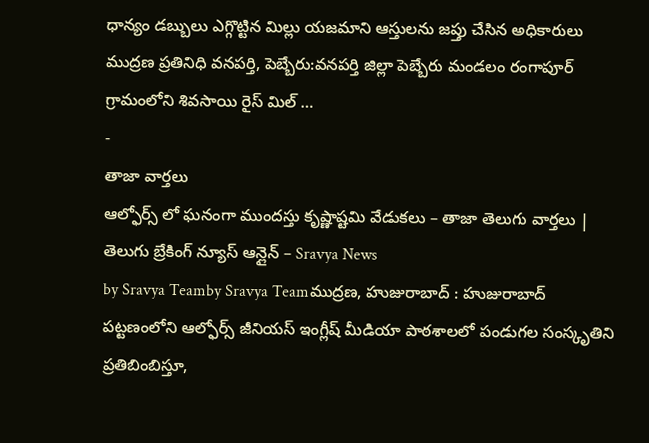ధాన్యం డబ్బులు ఎగ్గొట్టిన మిల్లు యజమాని ఆస్తులను జప్తు చేసిన అధికారులు ముద్రణ ప్రతినిధి వనపర్తి, పెబ్బేరు:వనపర్తి జిల్లా పెబ్బేరు మండలం రంగాపూర్ గ్రామంలోని శివసాయి రైస్ మిల్ …
-
తాజా వార్తలు
ఆల్ఫోర్స్ లో ఘనంగా ముందస్తు కృష్ణాష్టమి వేడుకలు – తాజా తెలుగు వార్తలు | తెలుగు బ్రేకింగ్ న్యూస్ ఆన్లైన్ – Sravya News
by Sravya Teamby Sravya Teamముద్రణ, హుజురాబాద్ : హుజురాబాద్ పట్టణంలోని ఆల్ఫోర్స్ జీనియస్ ఇంగ్లీష్ మీడియా పాఠశాలలో పండుగల సంస్కృతిని ప్రతిబింబిస్తూ,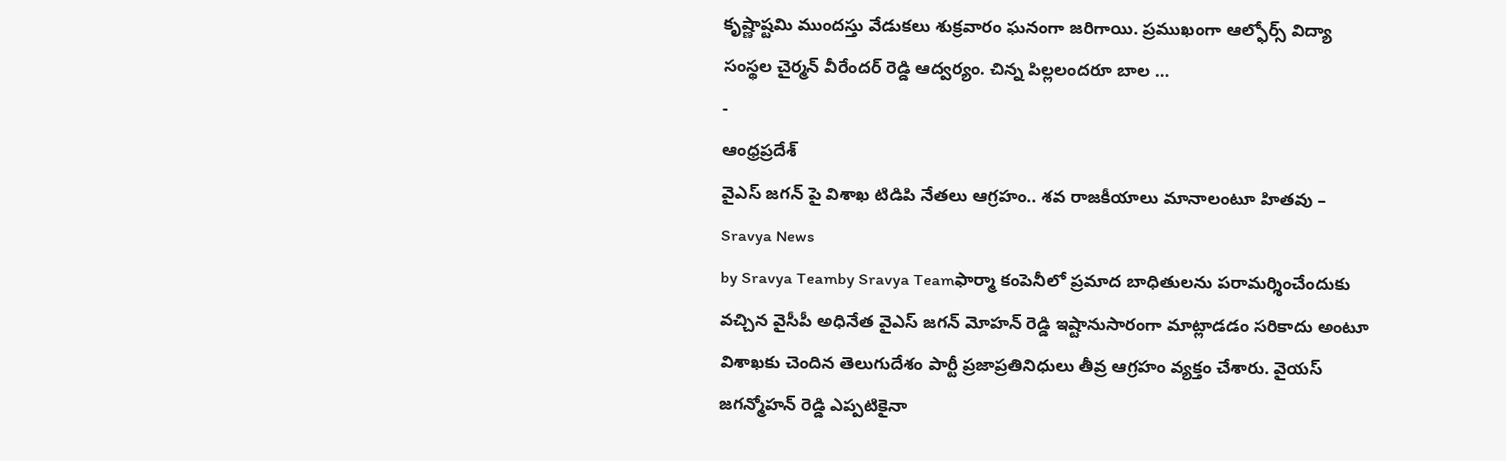కృష్ణాష్టమి ముందస్తు వేడుకలు శుక్రవారం ఘనంగా జరిగాయి. ప్రముఖంగా ఆల్ఫోర్స్ విద్యా సంస్థల చైర్మన్ వీరేందర్ రెడ్డి ఆద్వర్యం. చిన్న పిల్లలందరూ బాల …
-
ఆంధ్రప్రదేశ్
వైఎస్ జగన్ పై విశాఖ టిడిపి నేతలు ఆగ్రహం.. శవ రాజకీయాలు మానాలంటూ హితవు – Sravya News
by Sravya Teamby Sravya Teamఫార్మా కంపెనీలో ప్రమాద బాధితులను పరామర్శించేందుకు వచ్చిన వైసీపీ అధినేత వైఎస్ జగన్ మోహన్ రెడ్డి ఇష్టానుసారంగా మాట్లాడడం సరికాదు అంటూ విశాఖకు చెందిన తెలుగుదేశం పార్టీ ప్రజాప్రతినిధులు తీవ్ర ఆగ్రహం వ్యక్తం చేశారు. వైయస్ జగన్మోహన్ రెడ్డి ఎప్పటికైనా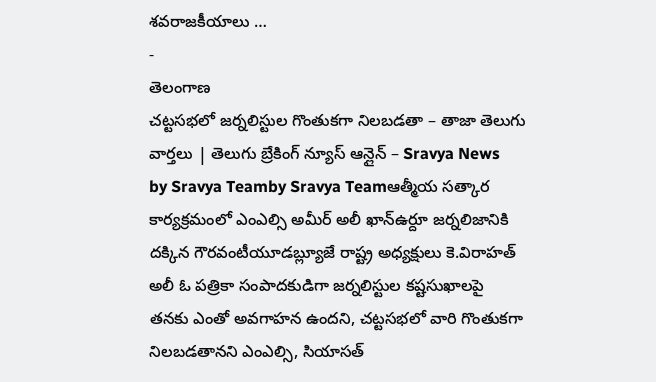శవరాజకీయాలు …
-
తెలంగాణ
చట్టసభలో జర్నలిస్టుల గొంతుకగా నిలబడతా – తాజా తెలుగు వార్తలు | తెలుగు బ్రేకింగ్ న్యూస్ ఆన్లైన్ – Sravya News
by Sravya Teamby Sravya Teamఆత్మీయ సత్కార కార్యక్రమంలో ఎంఎల్సి అమీర్ అలీ ఖాన్ఉర్దూ జర్నలిజానికి దక్కిన గౌరవంటీయూడబ్ల్యూజే రాష్ట్ర అధ్యక్షులు కె.విరాహత్ అలీ ఓ పత్రికా సంపాదకుడిగా జర్నలిస్టుల కష్టసుఖాలపై తనకు ఎంతో అవగాహన ఉందని, చట్టసభలో వారి గొంతుకగా నిలబడతానని ఎంఎల్సి, సియాసత్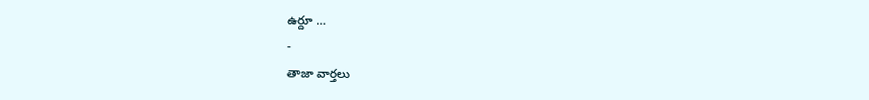ఉర్దూ …
-
తాజా వార్తలు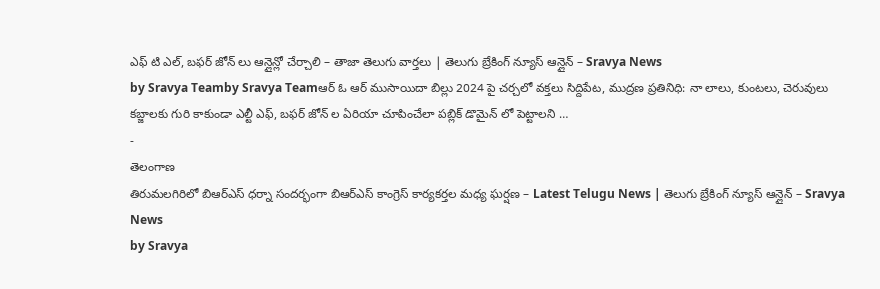ఎఫ్ టి ఎల్, బఫర్ జోన్ లు ఆన్లైన్లో చేర్చాలి – తాజా తెలుగు వార్తలు | తెలుగు బ్రేకింగ్ న్యూస్ ఆన్లైన్ – Sravya News
by Sravya Teamby Sravya Teamఆర్ ఓ ఆర్ ముసాయిదా బిల్లు 2024 పై చర్చలో వక్తలు సిద్దిపేట, ముద్రణ ప్రతినిధి: నా లాలు, కుంటలు, చెరువులు కబ్జాలకు గురి కాకుండా ఎల్టీ ఎఫ్, బఫర్ జోన్ ల ఏరియా చూపించేలా పబ్లిక్ డొమైన్ లో పెట్టాలని …
-
తెలంగాణ
తిరుమలగిరిలో బిఆర్ఎస్ ధర్నా సందర్భంగా బిఆర్ఎస్ కాంగ్రెస్ కార్యకర్తల మధ్య ఘర్షణ – Latest Telugu News | తెలుగు బ్రేకింగ్ న్యూస్ ఆన్లైన్ – Sravya News
by Sravya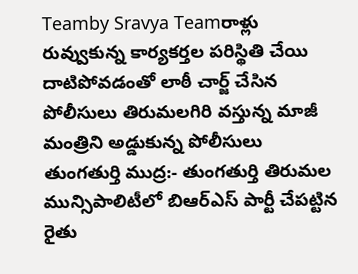Teamby Sravya Teamరాళ్లు రువ్వుకున్న కార్యకర్తల పరిస్థితి చేయి దాటిపోవడంతో లాఠీ చార్జ్ చేసిన పోలీసులు తిరుమలగిరి వస్తున్న మాజీ మంత్రిని అడ్డుకున్న పోలీసులు తుంగతుర్తి ముద్ర:- తుంగతుర్తి తిరుమల మున్సిపాలిటీలో బిఆర్ఎస్ పార్టీ చేపట్టిన రైతు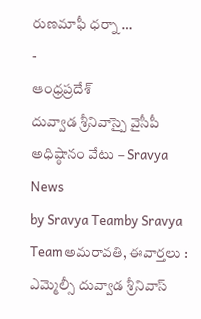రుణమాఫీ ధర్నా …
-
ఆంధ్రప్రదేశ్
దువ్వాడ శ్రీనివాస్పై వైసీపీ అధిష్ఠానం వేటు – Sravya News
by Sravya Teamby Sravya Teamఅమరావతి, ఈవార్తలు : ఎమ్మెల్సీ దువ్వాడ శ్రీనివాస్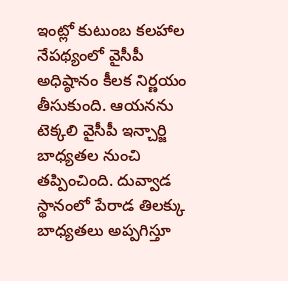ఇంట్లో కుటుంబ కలహాల నేపథ్యంలో వైసీపీ అధిష్ఠానం కీలక నిర్ణయం తీసుకుంది. ఆయనను టెక్కలి వైసీపీ ఇన్చార్జి బాధ్యతల నుంచి తప్పించింది. దువ్వాడ స్థానంలో పేరాడ తిలక్కు బాధ్యతలు అప్పగిస్తూ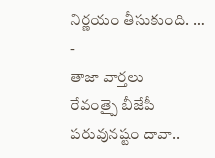నిర్ణయం తీసుకుంది. …
-
తాజా వార్తలు
రేవంత్పై బీజేపీ పరువునష్టం దావా..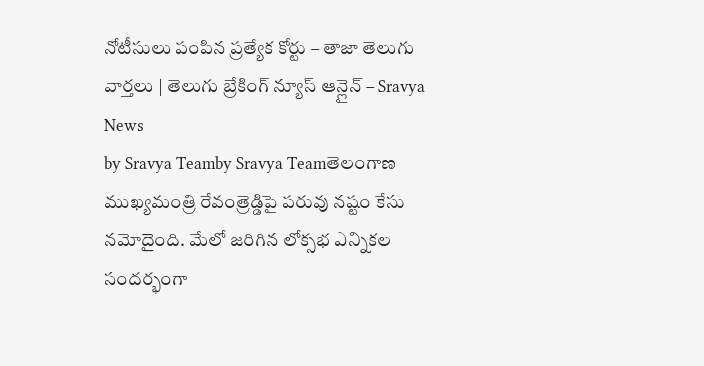నోటీసులు పంపిన ప్రత్యేక కోర్టు – తాజా తెలుగు వార్తలు | తెలుగు బ్రేకింగ్ న్యూస్ ఆన్లైన్ – Sravya News
by Sravya Teamby Sravya Teamతెలంగాణ ముఖ్యమంత్రి రేవంత్రెడ్డిపై పరువు నష్టం కేసు నమోదైంది. మేలో జరిగిన లోక్సభ ఎన్నికల సందర్భంగా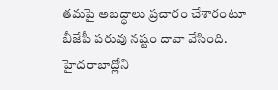తమపై అబద్ధాలు ప్రచారం చేశారంటూ బీజేపీ పరువు నష్టం దావా వేసింది. హైదరాబాద్లోని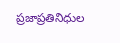ప్రజాప్రతినిధుల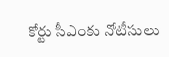కోర్టు సీఎంకు నోటీసులు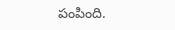పంపింది.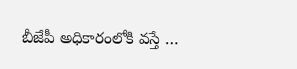బీజేపీ అధికారంలోకి వస్తే …